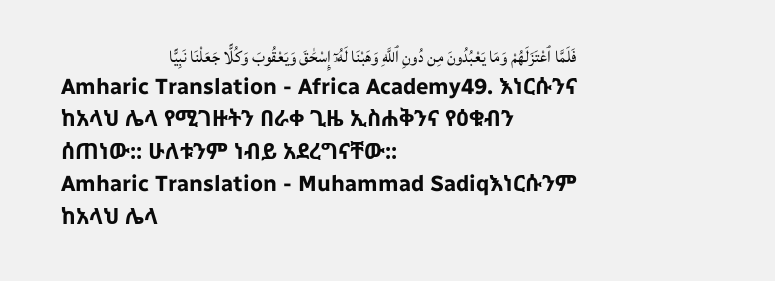فَلَمَّا ٱعْتَزَلَهُمْ وَمَا يَعْبُدُونَ مِن دُونِ ٱللَّهِ وَهَبْنَا لَهُۥٓ إِسْحَٰقَ وَيَعْقُوبَ وَكُلًّا جَعَلْنَا نَبِيًّا
Amharic Translation - Africa Academy49. እነርሱንና ከአላህ ሌላ የሚገዙትን በራቀ ጊዜ ኢስሐቅንና የዕቁብን ሰጠነው:: ሁለቱንም ነብይ አደረግናቸው::
Amharic Translation - Muhammad Sadiqእነርሱንም ከአላህ ሌላ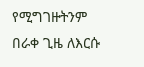የሚግገዙትንም በራቀ ጊዜ ለእርሱ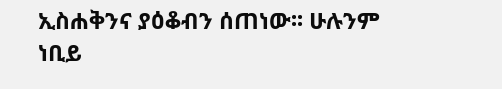ኢስሐቅንና ያዕቆብን ሰጠነው፡፡ ሁሉንም ነቢይ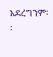አደረግንም፡፡